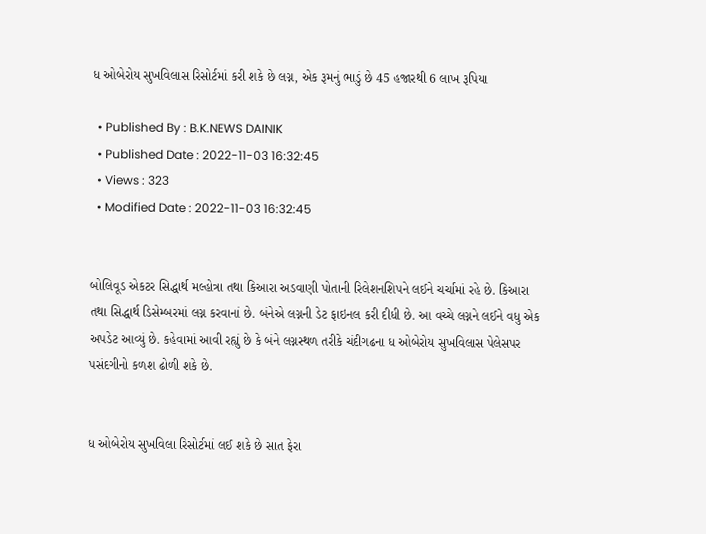ધ ઓબેરોય સુખવિલાસ રિસોર્ટમાં કરી શકે છે લગ્ન, એક રૂમનું ભાડું છે 45 હજારથી 6 લાખ રૂપિયા

  • Published By : B.K.NEWS DAINIK
  • Published Date : 2022-11-03 16:32:45
  • Views : 323
  • Modified Date : 2022-11-03 16:32:45


બોલિવૂડ એકટર સિદ્ધાર્થ મલ્હોત્રા તથા કિઆરા અડવાણી પોતાની રિલેશનશિપને લઈને ચર્ચામાં રહે છે. કિઆરા તથા સિદ્ધાર્થ ડિસેમ્બરમાં લગ્ન કરવાનાં છે. બંનેએ લગ્નની ડેટ ફાઇનલ કરી દીધી છે. આ વચ્ચે લગ્નને લઈને વધુ એક અપડેટ આવ્યું છે. કહેવામાં આવી રહ્યું છે કે બંને લગ્નસ્થળ તરીકે ચંદીગઢના ધ ઓબેરોય સુખવિલાસ પેલેસપર પસંદગીનો કળશ ઢોળી શકે છે.


ધ ઓબેરોય સુખવિલા રિસોર્ટમાં લઈ શકે છે સાત ફેરા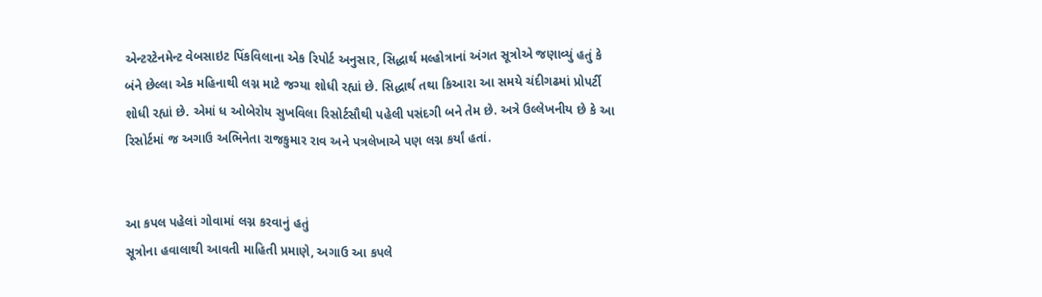એન્ટરટેનમેન્ટ વેબસાઇટ પિંકવિલાના એક રિપોર્ટ અનુસાર, સિદ્ધાર્થ મલ્હોત્રાનાં અંગત સૂત્રોએ જણાવ્યું હતું કે બંને છેલ્લા એક મહિનાથી લગ્ન માટે જગ્યા શોધી રહ્યાં છે. સિદ્ધાર્થ તથા કિઆરા આ સમયે ચંદીગઢમાં પ્રોપર્ટી શોધી રહ્યાં છે. એમાં ધ ઓબેરોય સુખવિલા રિસોર્ટસૌથી પહેલી પસંદગી બને તેમ છે. અત્રે ઉલ્લેખનીય છે કે આ રિસોર્ટમાં જ અગાઉ અભિનેતા રાજકુમાર રાવ અને પત્રલેખાએ પણ લગ્ન કર્યાં હતાં.


આ કપલ પહેલાં ગોવામાં લગ્ન કરવાનું હતું
સૂત્રોના હવાલાથી આવતી માહિતી પ્રમાણે, અગાઉ આ કપલે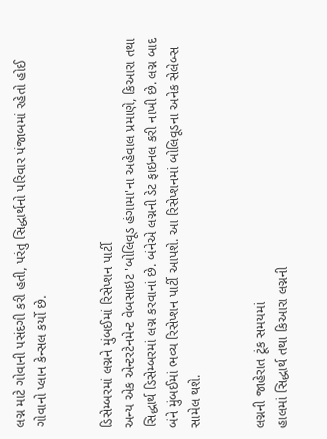લગ્ન માટે ગોવાની પસંદગી કરી હતી, પરંતુ સિદ્ધાર્થનો પરિવાર પંજાબમાં રહેતો હોઈ ગોવાનો પ્લાન કેન્સલ કર્યો છે.


ડિસેમ્બરમાં લગ્નને મુંબઈમાં રિસેપ્શન પાર્ટી
અન્ય એક એન્ટરટેનમેન્ટ વેબસાઇટ 'બોલિવૂડ હંગામા'ના અહેવાલ પ્રમાણે, કિઆરા તથા સિદ્ધાર્થ ડિસેમ્બરમાં લગ્ન કરવાનાં છે. બંનેએ લગ્નની ડેટ ફાઇનલ કરી નાખી છે. લગ્ન બાદ બંને મુંબઈમાં ભવ્ય રિસેપ્શન પાર્ટી આપશે. આ રિસેપ્શનમાં બોલિવૂડના અનેક સેલેબ્સ સામેલ થશે.


લગ્નની જાહેરાત ટૂંક સમયમાં
હાલમાં સિદ્ધાર્થ તથા કિઆરા લગ્નની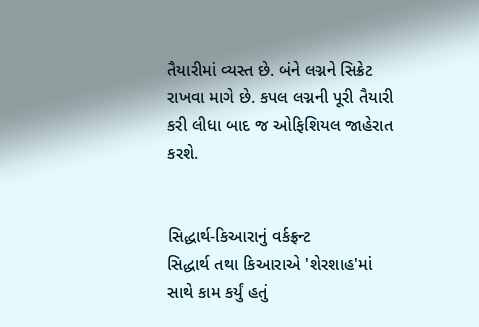તૈયારીમાં વ્યસ્ત છે. બંને લગ્નને સિક્રેટ રાખવા માગે છે. કપલ લગ્નની પૂરી તૈયારી કરી લીધા બાદ જ ઓફિશિયલ જાહેરાત કરશે.


સિદ્ધાર્થ-કિઆરાનું વર્કફ્રન્ટ
સિદ્ધાર્થ તથા કિઆરાએ 'શેરશાહ'માં સાથે કામ કર્યું હતું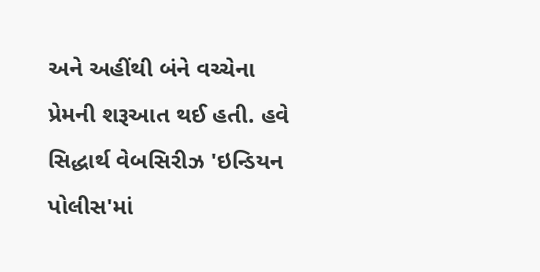અને અહીંથી બંને વચ્ચેના પ્રેમની શરૂઆત થઈ હતી. હવે સિદ્ધાર્થ વેબસિરીઝ 'ઇન્ડિયન પોલીસ'માં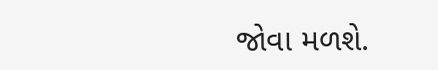જોવા મળશે.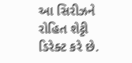આ સિરીઝને રોહિત શેટ્ટી ડિરેક્ટ કરે છે.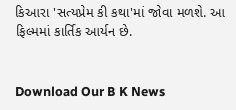કિઆરા 'સત્યપ્રેમ કી કથા'માં જોવા મળશે. આ ફિલ્મમાં કાર્તિક આર્યન છે.


Download Our B K News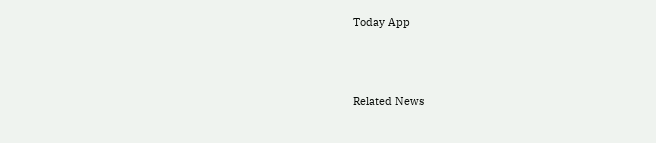Today App



Related News